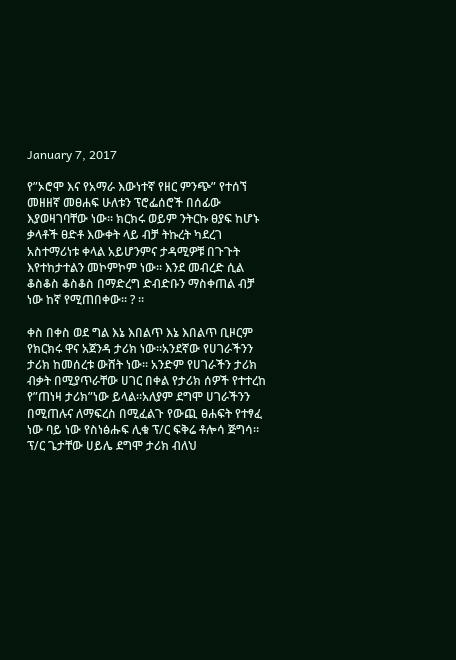January 7, 2017

የ”ኦሮሞ እና የአማራ እውነተኛ የዘር ምንጭ” የተሰኘ መዘዘኛ መፀሐፍ ሁለቱን ፕሮፌሰሮች በሰፊው እያወዛገባቸው ነው። ክርክሩ ወይም ንትርኩ ፀያፍ ከሆኑ ቃላቶች ፀድቶ እውቀት ላይ ብቻ ትኩረት ካደረገ አስተማሪነቱ ቀላል አይሆንምና ታዳሚዎቹ በጉጉት እየተከታተልን መኮምኮም ነው። እንደ መብረድ ሲል ቆስቆስ ቆስቆስ በማድረግ ድብድቡን ማስቀጠል ብቻ ነው ከኛ የሚጠበቀው። ? ።

ቀስ በቀስ ወደ ግል እኔ እበልጥ እኔ እበልጥ ቢዞርም የክርክሩ ዋና አጀንዳ ታሪክ ነው።አንደኛው የሀገራችንን ታሪክ ከመሰረቱ ውሸት ነው። አንድም የሀገራችን ታሪክ ብቃት በሚያጥራቸው ሀገር በቀል የታሪክ ሰዎች የተተረከ የ”ጠነዛ ታሪክ”ነው ይላል።አለያም ደግሞ ሀገራችንን በሚጠሉና ለማፍረስ በሚፈልጉ የውጪ ፀሐፍት የተፃፈ ነው ባይ ነው የስነፅሑፍ ሊቁ ፕ/ር ፍቅሬ ቶሎሳ ጅግሳ። ፕ/ር ጌታቸው ሀይሌ ደግሞ ታሪክ ብለህ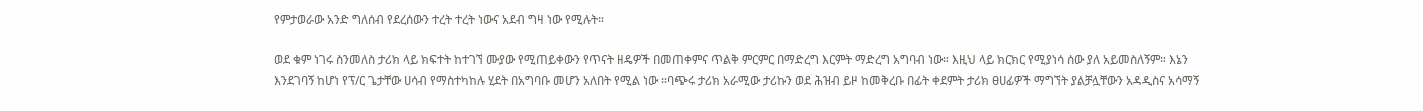የምታወራው አንድ ግለሰብ የደረሰውን ተረት ተረት ነውና አደብ ግዛ ነው የሚሉት።

ወደ ቁም ነገሩ ስንመለስ ታሪክ ላይ ክፍተት ከተገኘ ሙያው የሚጠይቀውን የጥናት ዘዴዎች በመጠቀምና ጥልቅ ምርምር በማድረግ እርምት ማድረግ አግባብ ነው። እዚህ ላይ ክርክር የሚያነሳ ሰው ያለ አይመስለኝም። እኔን እንደገባኝ ከሆነ የፕ/ር ጌታቸው ሀሳብ የማስተካከሉ ሂደት በአግባቡ መሆን አለበት የሚል ነው ።ባጭሩ ታሪክ አራሚው ታሪኩን ወደ ሕዝብ ይዞ ከመቅረቡ በፊት ቀደምት ታሪክ ፀሀፊዎች ማግኘት ያልቻሏቸውን አዳዲስና አሳማኝ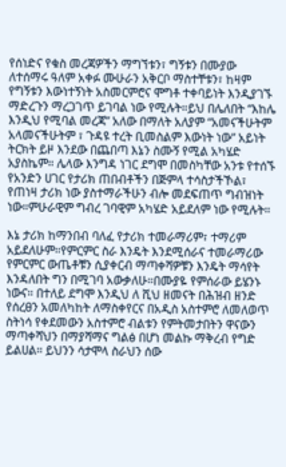የሰነድና የቁስ መረጃዎችን ማግኘቱን፣ ግኝቱን በሙያው ለተሰማሩ ዓለም አቀፉ ሙሁራን አቅርቦ ማስተቸቱን፣ ከዛም የግኝቱን እውነተኝነት አስመርምሮና ሞግቶ ተቀባይነት እንዲያገኙ ማድረጉን ማረጋገጥ ይገባል ነው የሚሉት።ይህ በሌለበት “እከሌ እንዲህ የሚባል መረጃ” አለው በማለት አለያም “አመናችሁትም አላመናችሁትም ፣ ጉዳዩ ተረት ቢመስልም እውነት ነው” አይነት ትርክት ይዞ እንደው በጨበጣ እኔን ስሙኝ የሚል አካሄድ አያስኬም። ሌላው እንግዳ ነገር ደግሞ በመስካቸው አንቱ የተሰኙ የአንድን ሀገር የታሪክ ጠበብቶችን በጅምላ ተሳስታችኾል፣ የጠነዛ ታሪክ ነው ያስተማራችሁን ብሎ መደፍጠጥ ግብዝነት ነው።ምሁራዊም ግብረ ገባዊም አካሄድ አይደለም ነው የሚሉት።

እኔ ታሪክ ከማንበብ ባለፈ የታሪክ ተመራማሪም፣ ተማሪም አይደለሁም።የምርምር ስራ እንዴት እንደሚሰራና ተመራማሪው የምርምር ውጤቶቹን ሲያቀርብ ማጣቀሻዎቹን እንዴት ማሳየት እንዳለበት ግን በሚገባ አውቃለሁ።በሙያዬ የምሰራው ይሄንኑ ነውና። በተለይ ደግሞ እንዲህ ለ ሺህ ዘመናት በሕዝብ ዘንድ የሰረፀን አመለካከት ለማስቀየርና በአዲስ አስተምሮ ለመለወጥ ስትነሳ የቀደመውን አስተምሮ ብልቱን የምትመታበትን ዋናውን ማጣቀሻህን በማያሻማና ግልፅ በሆነ መልኩ ማቅረብ የግድ ይልሀል። ይህንን ሳታሞላ ስራህን ሰው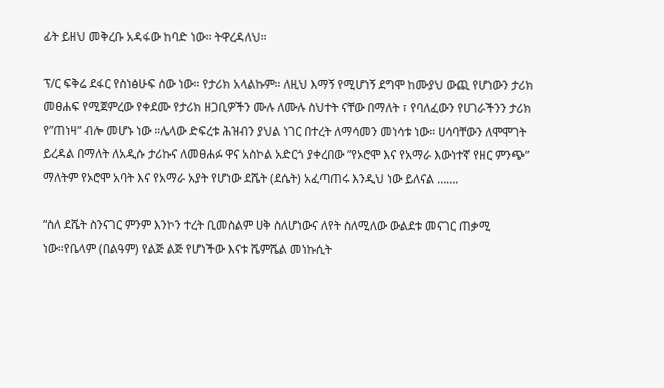ፊት ይዘህ መቅረቡ አዳፋው ከባድ ነው። ትዋረዳለህ።

ፕ/ር ፍቅሬ ደፋር የስነፅሁፍ ሰው ነው። የታሪክ አላልኩም። ለዚህ እማኝ የሚሆነኝ ደግሞ ከሙያህ ውጪ የሆነውን ታሪክ መፀሐፍ የሚጀምረው የቀደሙ የታሪክ ዘጋቢዎችን ሙሉ ለሙሉ ስህተት ናቸው በማለት ፣ የባለፈውን የሀገራችንን ታሪክ የ”ጠነዛ” ብሎ መሆኑ ነው ።ሌላው ድፍረቱ ሕዝብን ያህል ነገር በተረት ለማሳመን መነሳቱ ነው። ሀሳባቸውን ለሞሞገት ይረዳል በማለት ለአዲሱ ታሪኩና ለመፀሐፉ ዋና አስኮል አድርጎ ያቀረበው ”የኦሮሞ እና የአማራ እውነተኛ የዘር ምንጭ” ማለትም የኦሮሞ አባት እና የአማራ አያት የሆነው ደሼት (ደሴት) አፈጣጠሩ እንዲህ ነው ይለናል …….

“ስለ ደሼት ስንናገር ምንም እንኮን ተረት ቢመስልም ሀቅ ስለሆነውና ለየት ስለሚለው ውልደቱ መናገር ጠቃሚ ነው።የቤላም (በልዓም) የልጅ ልጅ የሆነችው እናቱ ሼምሼል መነኩሲት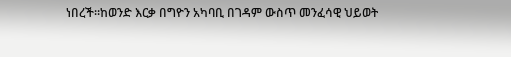ነበረች።ከወንድ እርቃ በግዮን አካባቢ በገዳም ውስጥ መንፈሳዊ ህይወት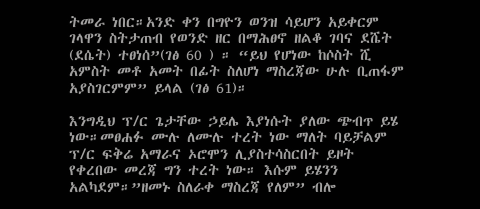ትመራ ነበር።አንድ ቀን በግዮን ወንዝ ሳይሆን አይቀርም ገላዋን ስትታጠብ የወንድ ዘር በማሕፀኖ ዘልቆ ገባና ደሼት (ደሴት) ተፀነሰ”(ገፅ 60 ) ። “ይህ የሆነው ከሶስት ሺ አምስት መቶ አመት በፊት ስለሆነ ማስረጃው ሁሉ ቢጠፋም አያስገርምም” ይላል (ገፅ 61)።

እንግዲህ ፕ/ር ጌታቸው ኃይሌ እያነሱት ያለው ጭብጥ ይሄ ነው።መፀሐፉ ሙሉ ለሙሉ ተረት ነው ማለት ባይቻልም ፕ/ር ፍቅሬ አማራና ኦሮሞን ሊያስተሳስርበት ይዞት የቀረበው መረጃ ግን ተረት ነው። እሱም ይሄንን አልካደም።”ዘመኑ ስለራቀ ማስረጃ የለም” ብሎ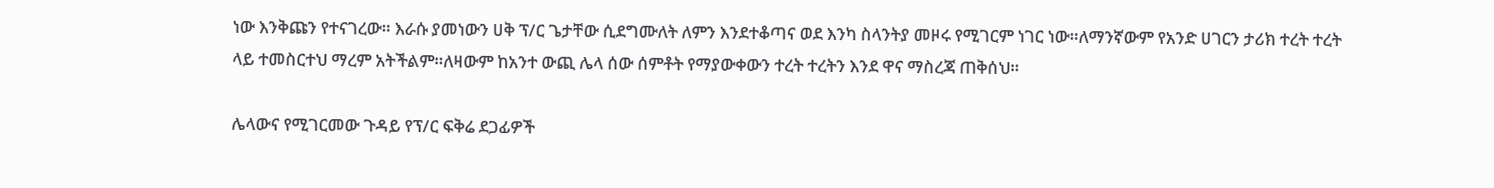ነው እንቅጩን የተናገረው። እራሱ ያመነውን ሀቅ ፕ/ር ጌታቸው ሲደግሙለት ለምን እንደተቆጣና ወደ እንካ ስላንትያ መዞሩ የሚገርም ነገር ነው።ለማንኛውም የአንድ ሀገርን ታሪክ ተረት ተረት ላይ ተመስርተህ ማረም አትችልም።ለዛውም ከአንተ ውጪ ሌላ ሰው ሰምቶት የማያውቀውን ተረት ተረትን እንደ ዋና ማስረጃ ጠቅሰህ።

ሌላውና የሚገርመው ጉዳይ የፕ/ር ፍቅሬ ደጋፊዎች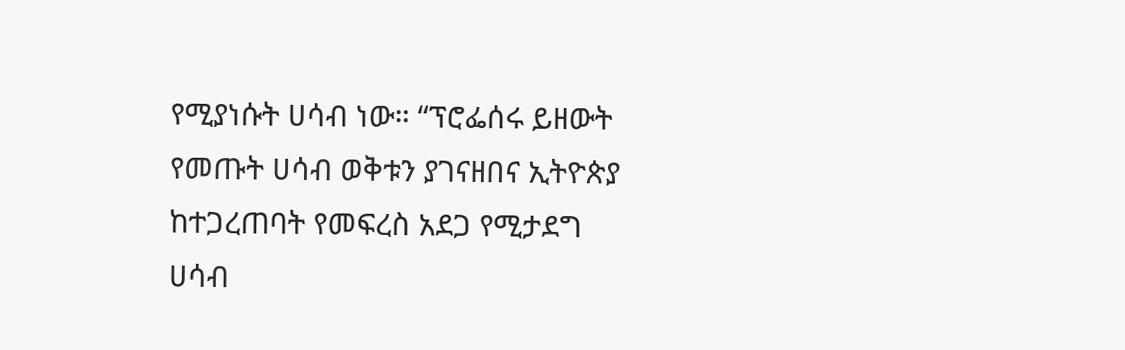የሚያነሱት ሀሳብ ነው። “ፕሮፌሰሩ ይዘውት የመጡት ሀሳብ ወቅቱን ያገናዘበና ኢትዮጵያ ከተጋረጠባት የመፍረስ አደጋ የሚታደግ ሀሳብ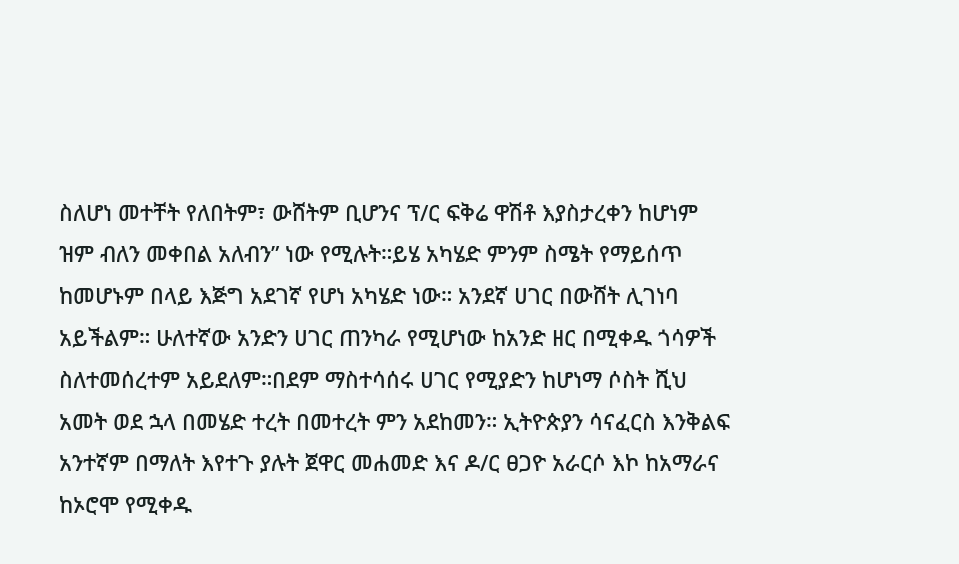ስለሆነ መተቸት የለበትም፣ ውሸትም ቢሆንና ፕ/ር ፍቅሬ ዋሽቶ እያስታረቀን ከሆነም ዝም ብለን መቀበል አለብን” ነው የሚሉት።ይሄ አካሄድ ምንም ስሜት የማይሰጥ ከመሆኑም በላይ እጅግ አደገኛ የሆነ አካሄድ ነው። አንደኛ ሀገር በውሸት ሊገነባ አይችልም። ሁለተኛው አንድን ሀገር ጠንካራ የሚሆነው ከአንድ ዘር በሚቀዱ ጎሳዎች ስለተመሰረተም አይደለም።በደም ማስተሳሰሩ ሀገር የሚያድን ከሆነማ ሶስት ሺህ አመት ወደ ኋላ በመሄድ ተረት በመተረት ምን አደከመን። ኢትዮጵያን ሳናፈርስ እንቅልፍ አንተኛም በማለት እየተጉ ያሉት ጀዋር መሐመድ እና ዶ/ር ፀጋዮ አራርሶ እኮ ከአማራና ከኦሮሞ የሚቀዱ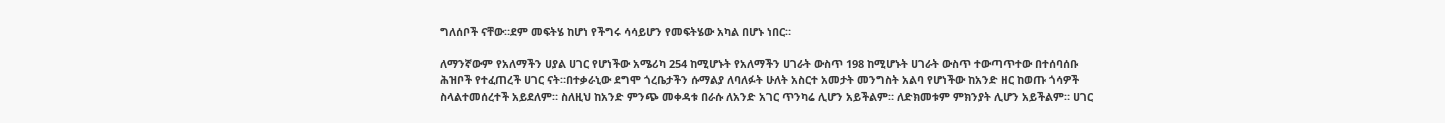ግለሰቦች ናቸው።ደም መፍትሄ ከሆነ የችግሩ ሳሳይሆን የመፍትሄው አካል በሆኑ ነበር።

ለማንኛውም የአለማችን ሀያል ሀገር የሆነችው አሜሪካ 254 ከሚሆኑት የአለማችን ሀገራት ውስጥ 198 ከሚሆኑት ሀገራት ውስጥ ተውጣጥተው በተሰባሰቡ ሕዝቦች የተፈጠረች ሀገር ናት።በተቃራኒው ደግሞ ጎረቤታችን ሱማልያ ለባለፉት ሁለት አስርተ አመታት መንግስት አልባ የሆነችው ከአንድ ዘር ከወጡ ጎሳዎች ስላልተመሰረተች አይደለም። ስለዚህ ከአንድ ምንጭ መቀዳቱ በራሱ ለአንድ አገር ጥንካሬ ሊሆን አይችልም። ለድክመቱም ምክንያት ሊሆን አይችልም። ሀገር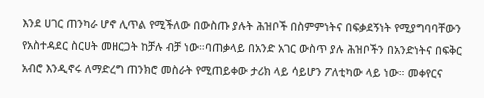እንደ ሀገር ጠንካራ ሆኖ ሊጥል የሚችለው በውስጡ ያሉት ሕዝቦች በስምምነትና በፍቃደኝነት የሚያግባባቸውን የአስተዳደር ስርሀት መዘርጋት ከቻሉ ብቻ ነው።ባጠቃላይ በአንድ አገር ውስጥ ያሉ ሕዝቦችን በአንድነትና በፍቅር አብሮ እንዲኖሩ ለማድረግ ጠንክሮ መስራት የሚጠይቀው ታሪክ ላይ ሳይሆን ፖለቲካው ላይ ነው። መቀየርና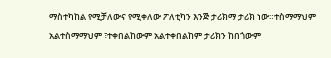ማስተካከል የሚቻለውና የሚቀለው ፖለቲካን እንጅ ታሪክማ ታሪክ ነው።ተስማማህም አልተስማማህም ፣ተቀበልከውም አልተቀበልከም ታሪክን ከበጎውም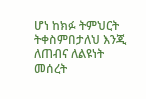ሆነ ከክፉ ትምህርት ትቀስምበታለህ እንጂ ለጠብና ለልዩነት መሰረት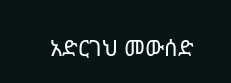አድርገህ መውሰድ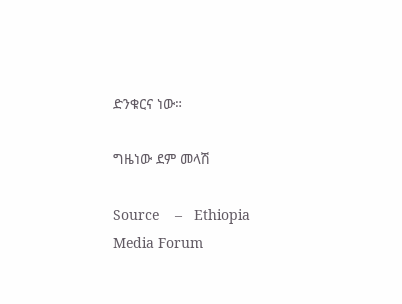ድንቁርና ነው።

ግዜነው ደም መላሽ

Source    –   Ethiopia Media Forum